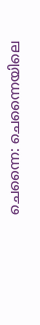ചെന്നൈ: ചെന്നൈയിലെ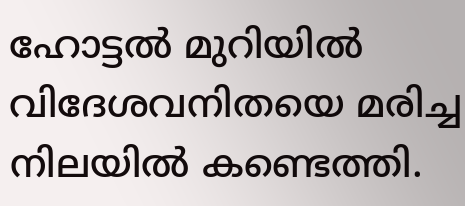ഹോട്ടല്‍ മുറിയില്‍ വിദേശവനിതയെ മരിച്ച നിലയില്‍ കണ്ടെത്തി.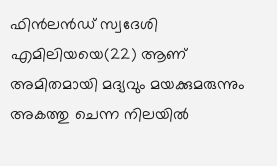ഫിന്‍ലന്‍ഡ് സ്വദേശി എമിലിയയെ(22) ആണ് അമിതമായി മദ്യവും മയക്കുമരുന്നും അകത്തു ചെന്ന നിലയില്‍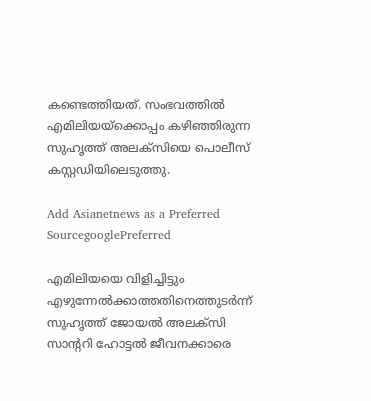കണ്ടെത്തിയത്. സംഭവത്തില്‍ എമിലിയയ്ക്കൊപ്പം കഴിഞ്ഞിരുന്ന സുഹൃത്ത് അലക്സിയെ പൊലീസ് കസ്റ്റഡിയിലെടുത്തു.

Add Asianetnews as a Preferred SourcegooglePreferred

എമിലിയയെ വിളിച്ചിട്ടും എഴുന്നേല്‍ക്കാത്തതിനെത്തുടര്‍ന്ന് സുഹൃത്ത് ജോയല്‍ അലക്സി സാന്‍ററി ഹോട്ടല്‍ ജീവനക്കാരെ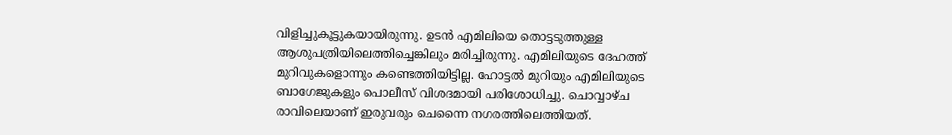വിളിച്ചുകൂട്ടുകയായിരുന്നു. ഉടന്‍ എമിലിയെ തൊട്ടടുത്തുള്ള ആശുപത്രിയിലെത്തിച്ചെങ്കിലും മരിച്ചിരുന്നു. എമിലിയുടെ ദേഹത്ത് മുറിവുകളൊന്നും കണ്ടെത്തിയിട്ടില്ല. ഹോട്ടല്‍ മുറിയും എമിലിയുടെ ബാഗേജുകളും പൊലീസ് വിശദമായി പരിശോധിച്ചു. ചൊവ്വാഴ്ച രാവിലെയാണ് ഇരുവരും ചെന്നൈ നഗരത്തിലെത്തിയത്.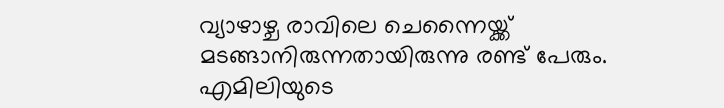വ്യാഴാഴ്ച രാവിലെ ചെന്നൈയ്ക്ക് മടങ്ങാനിരുന്നതായിരുന്നു രണ്ട് പേരും. എമിലിയുടെ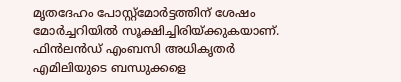മൃതദേഹം പോസ്റ്റ്മോര്‍ട്ടത്തിന് ശേഷം മോര്‍ച്ചറിയില്‍ സൂക്ഷിച്ചിരിയ്ക്കുകയാണ്. ഫിന്‍ലന്‍ഡ് എംബസി അധികൃതര്‍ എമിലിയുടെ ബന്ധുക്കളെ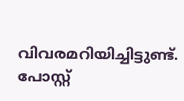വിവരമറിയിച്ചിട്ടുണ്ട്. പോസ്റ്റ്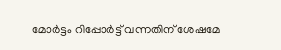മോര്‍ട്ടം റിപ്പോര്‍ട്ട് വന്നതിന് ശേഷമേ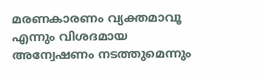മരണകാരണം വ്യക്തമാവൂ എന്നും വിശദമായ അന്വേഷണം നടത്തുമെന്നും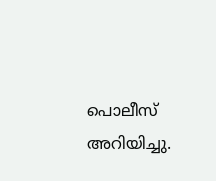പൊലീസ് അറിയിച്ചു.